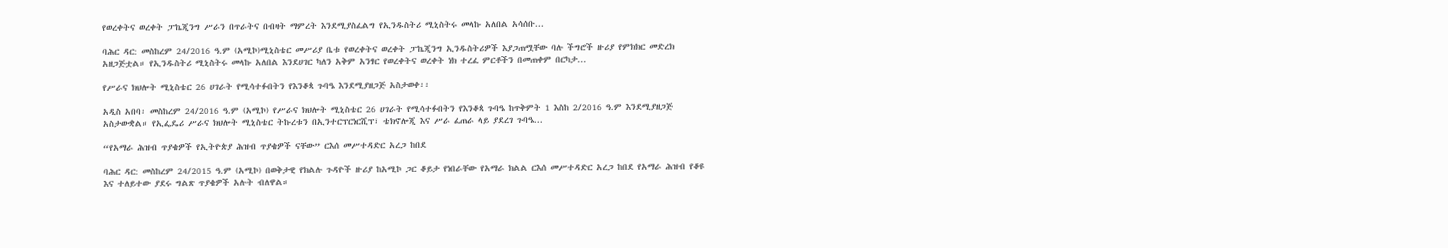የወረቀትና ወረቀት ፓኬጂንግ ሥራን በጥራትና በብዛት ማምረት እንደሚያስፈልግ የኢንዱስትሪ ሚኒስትሩ መላኩ አለበል አሳሰቡ...

ባሕር ዳር: መስከረም 24/2016 ዓ.ም (አሚኮ)ሚኒስቴር መሥሪያ ቤቱ የወረቀትና ወረቀት ፓኬጂንግ ኢንዱስትሪዎች እያጋጠሟቸው ባሉ ችግሮች ዙሪያ የምክክር መድረክ አዘጋጅቷል። የኢንዱስትሪ ሚኒስትሩ መላኩ አለበል እንደሀገር ካለን አቅም አንፃር የወረቀትና ወረቀት ነክ ተረፈ ምርቶችን በመጠቀም በርካታ...

የሥራና ክህሎት ሚኒስቴር 26 ሀገራት የሚሳተፉበትን የእንቆጳ ጉባዔ እንደሚያዘጋጅ አስታወቀ፡፡

አዲስ አበባ፡ መስከረም 24/2016 ዓ.ም (አሚኮ) የሥራና ክህሎት ሚኒስቴር 26 ሀገራት የሚሳተፉበትን የእንቆጳ ጉባዔ ከጥቅምት 1 እስከ 2/2016 ዓ.ም እንደሚያዘጋጅ አስታውቋል። የኢፌዴሪ ሥራና ክህሎት ሚኒስቴር ትኩረቱን በኢንተርፕርነርሺፕ፣ ቴክኖሎጂ እና ሥራ ፈጠራ ላይ ያደረገ ጉባዔ...

“የአማራ ሕዝብ ጥያቄዎች የኢትዮጵያ ሕዝብ ጥያቄዎች ናቸው” ርእሰ መሥተዳድር አረጋ ከበደ

ባሕር ዳር: መስከረም 24/2015 ዓ.ም (አሚኮ) በወቅታዊ የክልሉ ጉዳዮች ዙሪያ ከአሚኮ ጋር ቆይታ የነበራቸው የአማራ ክልል ርእሰ መሥተዳድር አረጋ ከበደ የአማራ ሕዝብ የቆዩ እና ተለይተው ያደሩ ግልጽ ጥያቄዎች አሉት ብለዋል።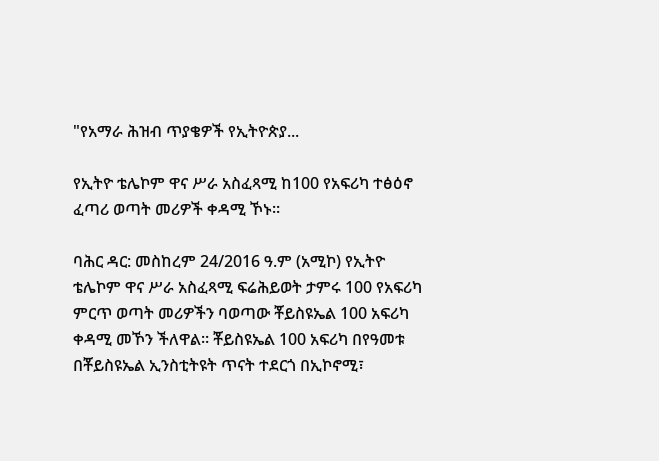"የአማራ ሕዝብ ጥያቄዎች የኢትዮጵያ...

የኢትዮ ቴሌኮም ዋና ሥራ አስፈጻሚ ከ100 የአፍሪካ ተፅዕኖ ፈጣሪ ወጣት መሪዎች ቀዳሚ ኾኑ።

ባሕር ዳር: መስከረም 24/2016 ዓ.ም (አሚኮ) የኢትዮ ቴሌኮም ዋና ሥራ አስፈጻሚ ፍሬሕይወት ታምሩ 100 የአፍሪካ ምርጥ ወጣት መሪዎችን ባወጣው ቾይስዩኤል 100 አፍሪካ ቀዳሚ መኾን ችለዋል። ቾይስዩኤል 100 አፍሪካ በየዓመቱ በቾይስዩኤል ኢንስቲትዩት ጥናት ተደርጎ በኢኮኖሚ፣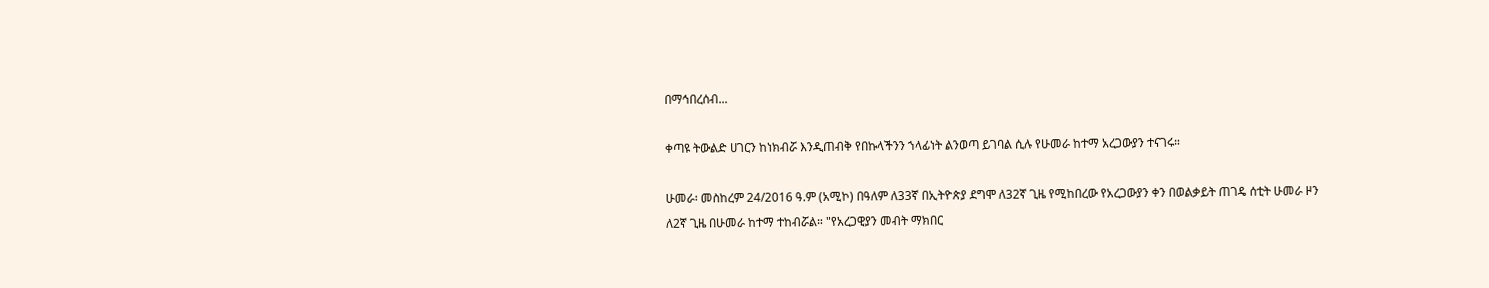በማኅበረሰብ...

ቀጣዩ ትውልድ ሀገርን ከነክብሯ እንዲጠብቅ የበኩላችንን ኀላፊነት ልንወጣ ይገባል ሲሉ የሁመራ ከተማ አረጋውያን ተናገሩ።

ሁመራ፡ መስከረም 24/2016 ዓ.ም (አሚኮ) በዓለም ለ33ኛ በኢትዮጵያ ደግሞ ለ32ኛ ጊዜ የሚከበረው የአረጋውያን ቀን በወልቃይት ጠገዴ ሰቲት ሁመራ ዞን ለ2ኛ ጊዜ በሁመራ ከተማ ተከብሯል። "የአረጋዊያን መብት ማክበር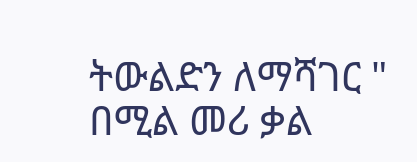ትውልድን ለማሻገር " በሚል መሪ ቃል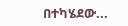በተካሄደው...